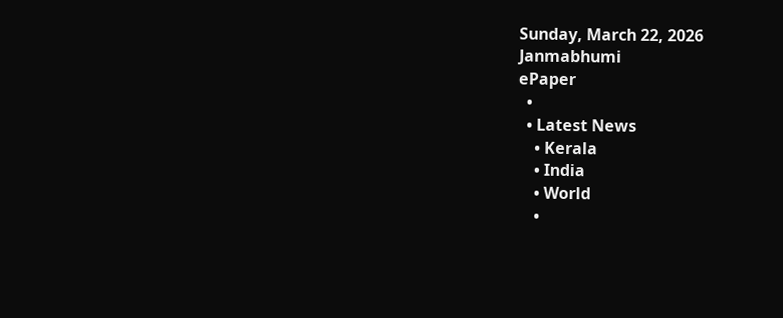Sunday, March 22, 2026
Janmabhumi
ePaper
  •
  • Latest News
    • Kerala
    • India
    • World
    •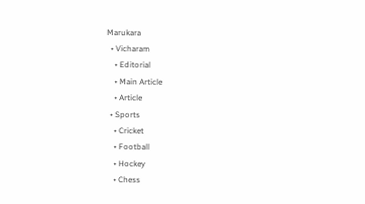Marukara
  • Vicharam
    • Editorial
    • Main Article
    • Article
  • Sports
    • Cricket
    • Football
    • Hockey
    • Chess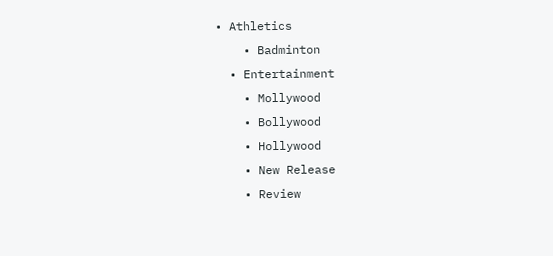• Athletics
    • Badminton
  • Entertainment
    • Mollywood
    • Bollywood
    • Hollywood
    • New Release
    • Review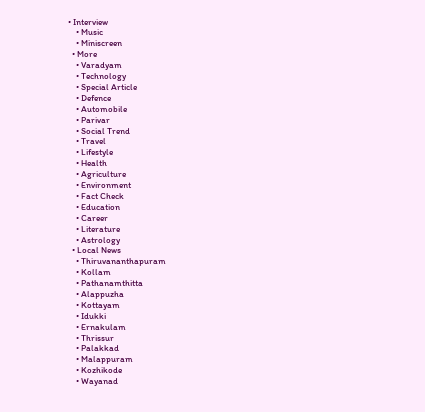• Interview
    • Music
    • Miniscreen
  • More
    • Varadyam
    • Technology
    • Special Article
    • Defence
    • Automobile
    • Parivar
    • Social Trend
    • Travel
    • Lifestyle
    • Health
    • Agriculture
    • Environment
    • Fact Check
    • Education
    • Career
    • Literature
    • Astrology
  • Local News
    • Thiruvananthapuram
    • Kollam
    • Pathanamthitta
    • Alappuzha
    • Kottayam
    • Idukki
    • Ernakulam
    • Thrissur
    • Palakkad
    • Malappuram
    • Kozhikode
    • Wayanad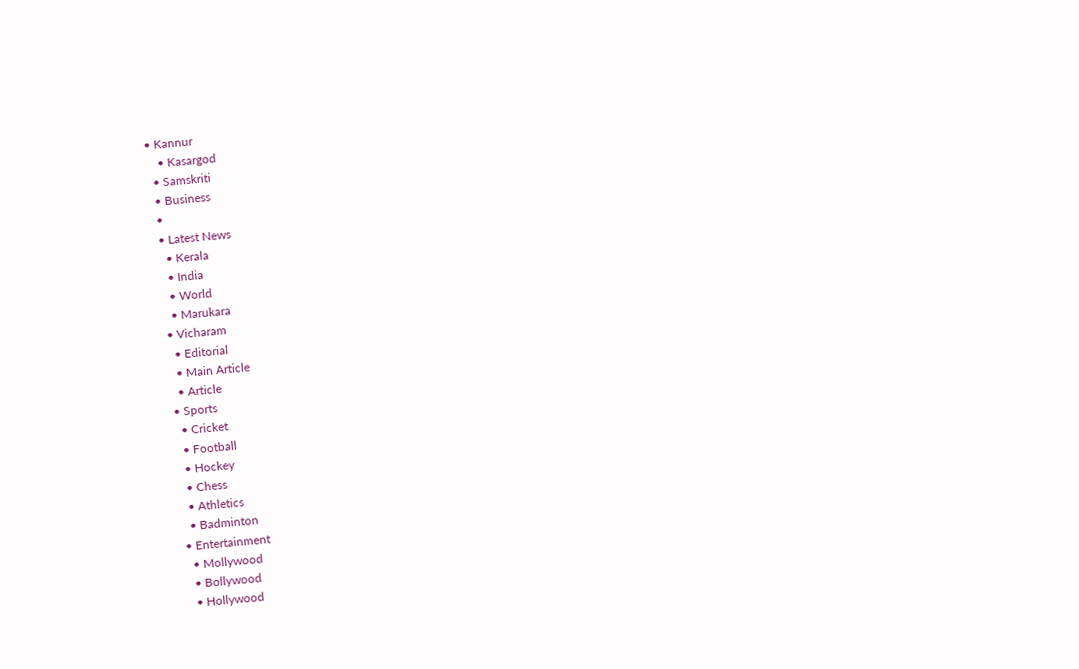• Kannur
    • Kasargod
  • Samskriti
  • Business
  •
  • Latest News
    • Kerala
    • India
    • World
    • Marukara
  • Vicharam
    • Editorial
    • Main Article
    • Article
  • Sports
    • Cricket
    • Football
    • Hockey
    • Chess
    • Athletics
    • Badminton
  • Entertainment
    • Mollywood
    • Bollywood
    • Hollywood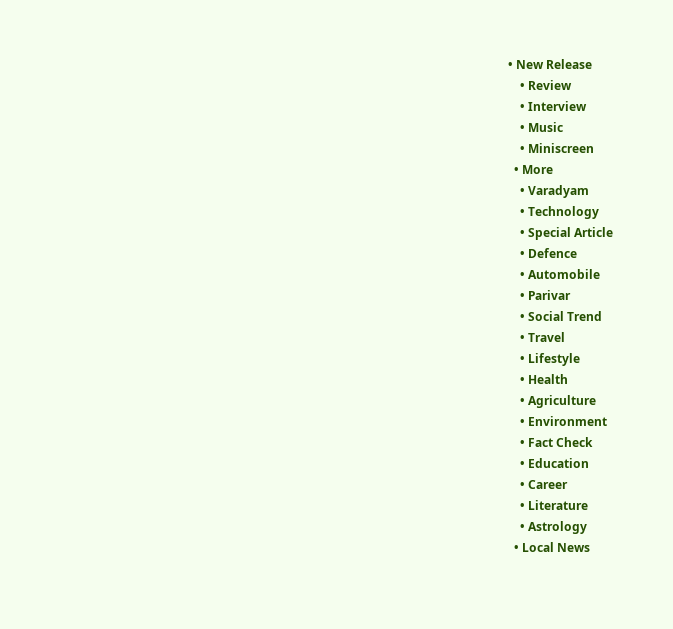• New Release
    • Review
    • Interview
    • Music
    • Miniscreen
  • More
    • Varadyam
    • Technology
    • Special Article
    • Defence
    • Automobile
    • Parivar
    • Social Trend
    • Travel
    • Lifestyle
    • Health
    • Agriculture
    • Environment
    • Fact Check
    • Education
    • Career
    • Literature
    • Astrology
  • Local News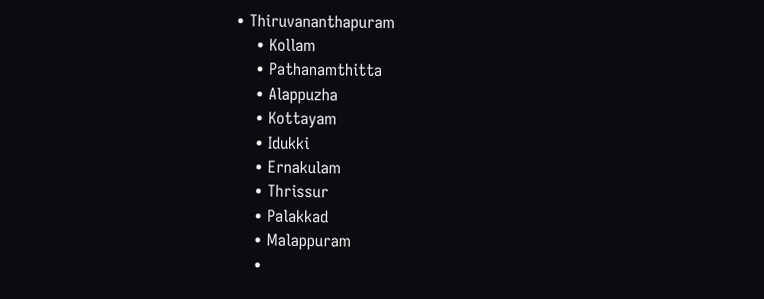• Thiruvananthapuram
    • Kollam
    • Pathanamthitta
    • Alappuzha
    • Kottayam
    • Idukki
    • Ernakulam
    • Thrissur
    • Palakkad
    • Malappuram
    •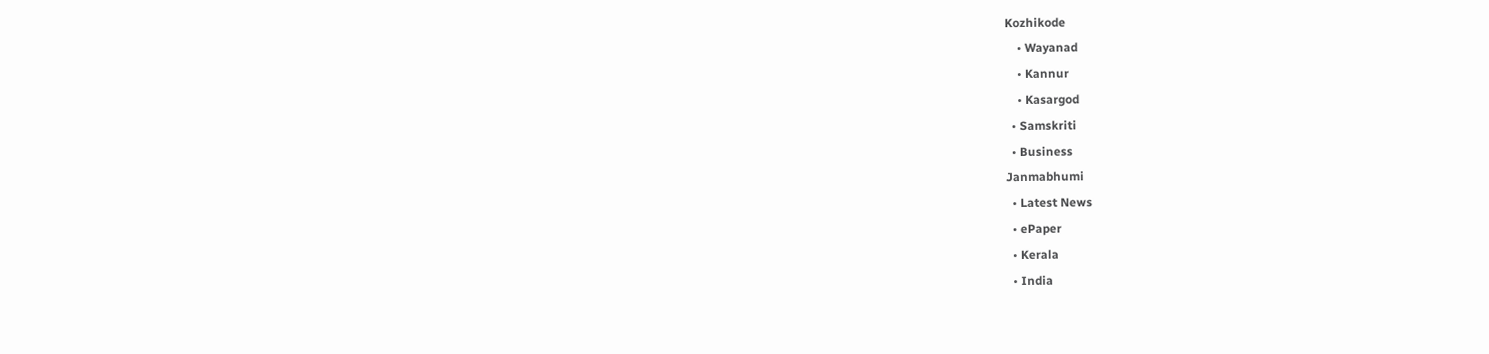Kozhikode
    • Wayanad
    • Kannur
    • Kasargod
  • Samskriti
  • Business
Janmabhumi
  • Latest News
  • ePaper
  • Kerala
  • India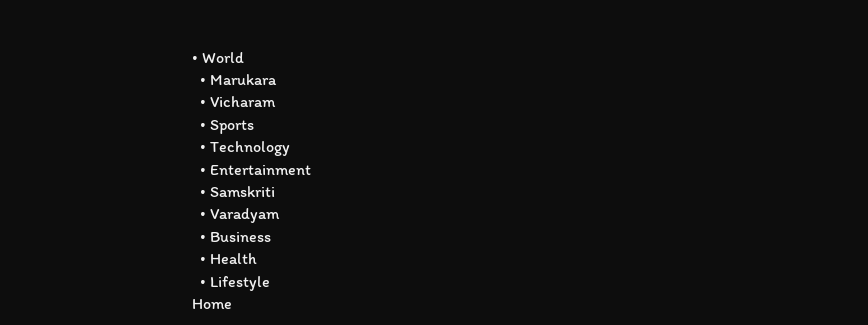• World
  • Marukara
  • Vicharam
  • Sports
  • Technology
  • Entertainment
  • Samskriti
  • Varadyam
  • Business
  • Health
  • Lifestyle
Home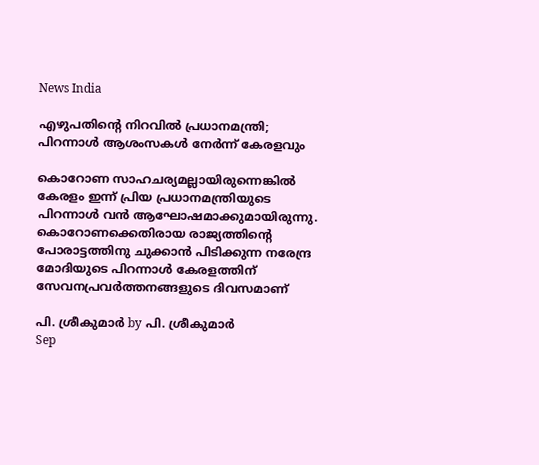News India

എഴുപതിന്റെ നിറവില്‍ പ്രധാനമന്ത്രി; പിറന്നാള്‍ ആശംസകള്‍ നേര്‍ന്ന് കേരളവും

കൊറോണ സാഹചര്യമല്ലായിരുന്നെങ്കില്‍ കേരളം ഇന്ന് പ്രിയ പ്രധാനമന്ത്രിയുടെ പിറന്നാള്‍ വന്‍ ആഘോഷമാക്കുമായിരുന്നു. കൊറോണക്കെതിരായ രാജ്യത്തിന്റെ പോരാട്ടത്തിനു ചുക്കാന്‍ പിടിക്കുന്ന നരേന്ദ്ര മോദിയുടെ പിറന്നാള്‍ കേരളത്തിന് സേവനപ്രവര്‍ത്തനങ്ങളുടെ ദിവസമാണ്

പി. ശ്രീകുമാര്‍ by പി. ശ്രീകുമാര്‍
Sep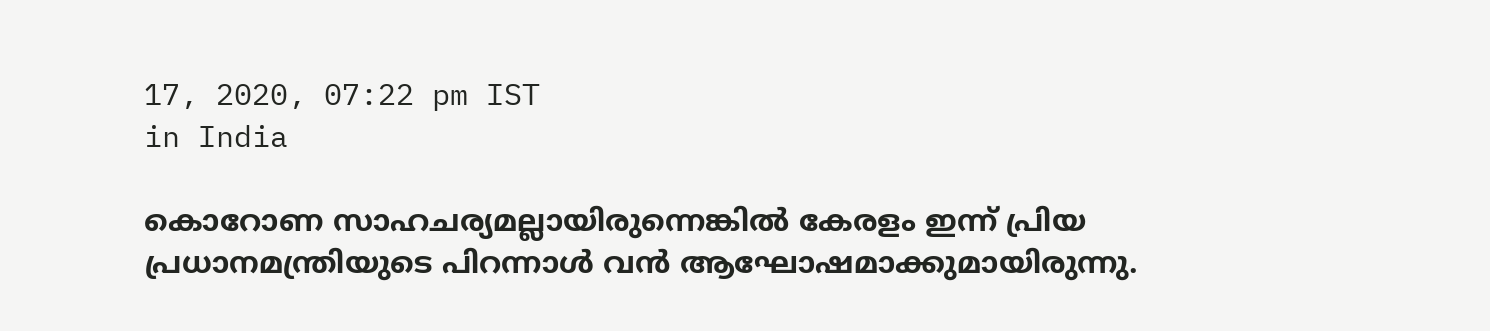17, 2020, 07:22 pm IST
in India

കൊറോണ സാഹചര്യമല്ലായിരുന്നെങ്കില്‍ കേരളം ഇന്ന് പ്രിയ പ്രധാനമന്ത്രിയുടെ പിറന്നാള്‍ വന്‍ ആഘോഷമാക്കുമായിരുന്നു.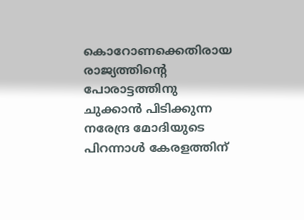കൊറോണക്കെതിരായ രാജ്യത്തിന്റെ പോരാട്ടത്തിനു ചുക്കാന്‍ പിടിക്കുന്ന നരേന്ദ്ര മോദിയുടെ പിറന്നാള്‍ കേരളത്തിന്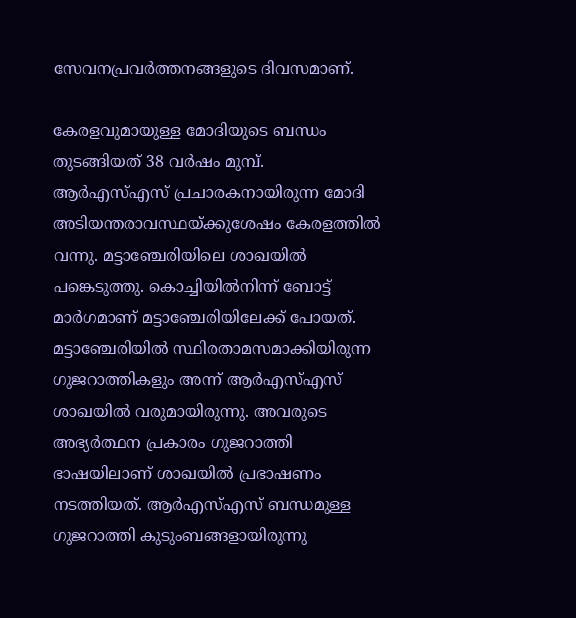സേവനപ്രവര്‍ത്തനങ്ങളുടെ ദിവസമാണ്.

കേരളവുമായുള്ള മോദിയുടെ ബന്ധം തുടങ്ങിയത് 38 വര്‍ഷം മുമ്പ്. ആര്‍എസ്എസ് പ്രചാരകനായിരുന്ന മോദി അടിയന്തരാവസ്ഥയ്‌ക്കുശേഷം കേരളത്തില്‍ വന്നു. മട്ടാഞ്ചേരിയിലെ ശാഖയില്‍ പങ്കെടുത്തു. കൊച്ചിയില്‍നിന്ന് ബോട്ട് മാര്‍ഗമാണ് മട്ടാഞ്ചേരിയിലേക്ക് പോയത്. മട്ടാഞ്ചേരിയില്‍ സ്ഥിരതാമസമാക്കിയിരുന്ന ഗുജറാത്തികളും അന്ന് ആര്‍എസ്എസ് ശാഖയില്‍ വരുമായിരുന്നു. അവരുടെ അഭ്യര്‍ത്ഥന പ്രകാരം ഗുജറാത്തി ഭാഷയിലാണ് ശാഖയില്‍ പ്രഭാഷണം നടത്തിയത്. ആര്‍എസ്എസ് ബന്ധമുള്ള ഗുജറാത്തി കുടുംബങ്ങളായിരുന്നു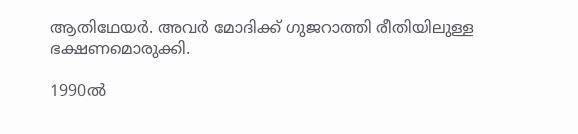ആതിഥേയര്‍. അവര്‍ മോദിക്ക് ഗുജറാത്തി രീതിയിലുള്ള ഭക്ഷണമൊരുക്കി.

1990ല്‍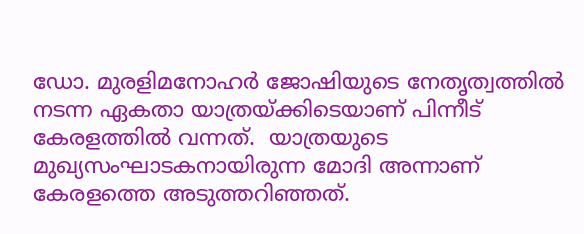ഡോ. മുരളിമനോഹര്‍ ജോഷിയുടെ നേതൃത്വത്തില്‍ നടന്ന ഏകതാ യാത്രയ്‌ക്കിടെയാണ് പിന്നീട്  കേരളത്തില്‍ വന്നത്.  യാത്രയുടെ മുഖ്യസംഘാടകനായിരുന്ന മോദി അന്നാണ് കേരളത്തെ അടുത്തറിഞ്ഞത്.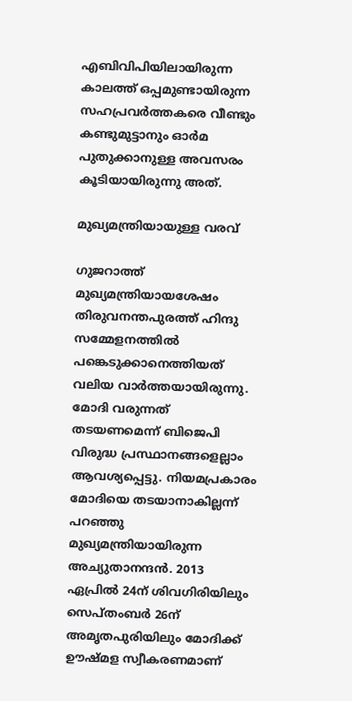എബിവിപിയിലായിരുന്ന കാലത്ത് ഒപ്പമുണ്ടായിരുന്ന സഹപ്രവര്‍ത്തകരെ വീണ്ടും കണ്ടുമുട്ടാനും ഓര്‍മ പുതുക്കാനുള്ള അവസരം കൂടിയായിരുന്നു അത്.

മുഖ്യമന്ത്രിയായുള്ള വരവ്

ഗുജറാത്ത് മുഖ്യമന്ത്രിയായശേഷം തിരുവനന്തപുരത്ത് ഹിന്ദു സമ്മേളനത്തില്‍ പങ്കെടുക്കാനെത്തിയത് വലിയ വാര്‍ത്തയായിരുന്നു. മോദി വരുന്നത് തടയണമെന്ന് ബിജെപി വിരുദ്ധ പ്രസ്ഥാനങ്ങളെല്ലാം ആവശ്യപ്പെട്ടു. നിയമപ്രകാരം മോദിയെ തടയാനാകില്ലന്ന് പറഞ്ഞു മുഖ്യമന്ത്രിയായിരുന്ന അച്യുതാനന്ദന്‍. 2013 ഏപ്രില്‍ 24ന് ശിവഗിരിയിലും സെപ്തംബര്‍ 26ന് അമൃതപുരിയിലും മോദിക്ക് ഊഷ്മള സ്വീകരണമാണ്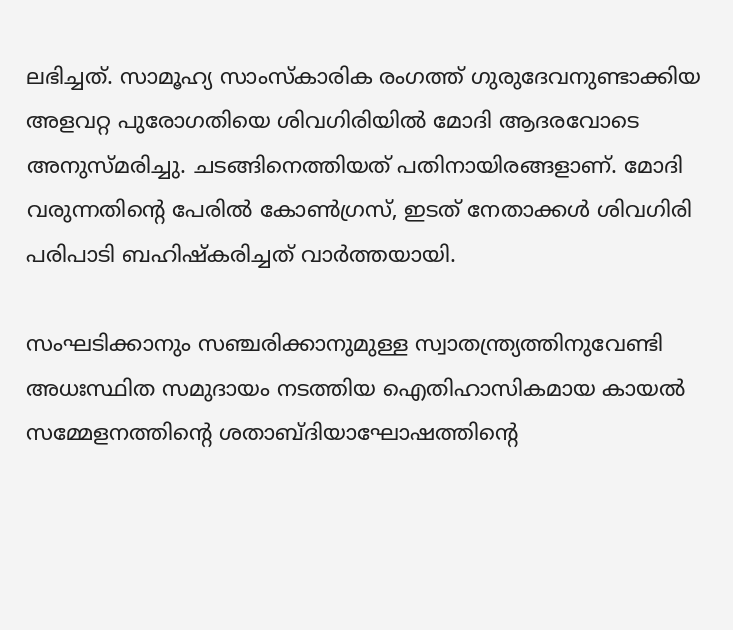ലഭിച്ചത്. സാമൂഹ്യ സാംസ്‌കാരിക രംഗത്ത് ഗുരുദേവനുണ്ടാക്കിയ അളവറ്റ പുരോഗതിയെ ശിവഗിരിയില്‍ മോദി ആദരവോടെ അനുസ്മരിച്ചു. ചടങ്ങിനെത്തിയത് പതിനായിരങ്ങളാണ്. മോദി വരുന്നതിന്റെ പേരില്‍ കോണ്‍ഗ്രസ്, ഇടത് നേതാക്കള്‍ ശിവഗിരി പരിപാടി ബഹിഷ്‌കരിച്ചത് വാര്‍ത്തയായി.

സംഘടിക്കാനും സഞ്ചരിക്കാനുമുള്ള സ്വാതന്ത്ര്യത്തിനുവേണ്ടി അധഃസ്ഥിത സമുദായം നടത്തിയ ഐതിഹാസികമായ കായല്‍ സമ്മേളനത്തിന്റെ ശതാബ്ദിയാഘോഷത്തിന്റെ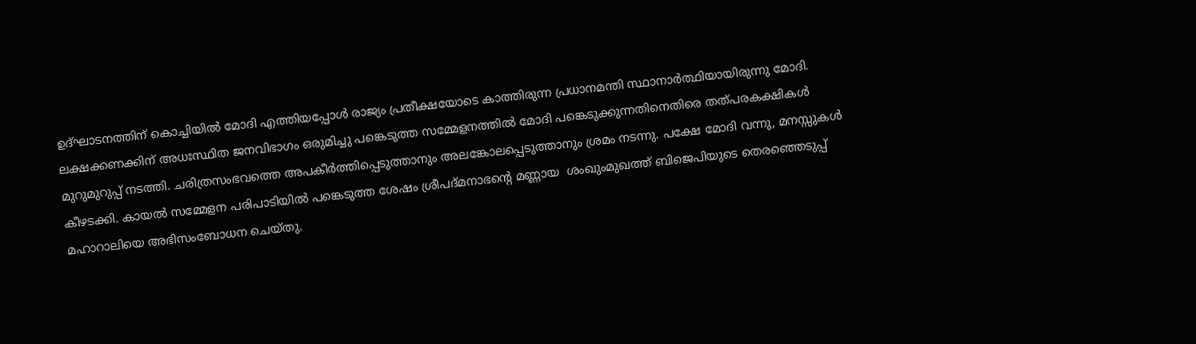ഉദ്ഘാടനത്തിന് കൊച്ചിയില്‍ മോദി എത്തിയപ്പോള്‍ രാജ്യം പ്രതീക്ഷയോടെ കാത്തിരുന്ന പ്രധാനമന്തി സ്ഥാനാര്‍ത്ഥിയായിരുന്നു മോദി. ലക്ഷക്കണക്കിന് അധഃസ്ഥിത ജനവിഭാഗം ഒരുമിച്ചു പങ്കെടുത്ത സമ്മേളനത്തില്‍ മോദി പങ്കെടുക്കുന്നതിനെതിരെ തത്പരകക്ഷികള്‍ മുറുമുറുപ്പ് നടത്തി. ചരിത്രസംഭവത്തെ അപകീര്‍ത്തിപ്പെടുത്താനും അലങ്കോലപ്പെടുത്താനും ശ്രമം നടന്നു. പക്ഷേ മോദി വന്നു, മനസ്സുകള്‍ കീഴടക്കി. കായല്‍ സമ്മേളന പരിപാടിയില്‍ പങ്കെടുത്ത ശേഷം ശ്രീപദ്മനാഭന്റെ മണ്ണായ  ശംഖുംമുഖത്ത് ബിജെപിയുടെ തെരഞ്ഞെടുപ്പ് മഹാറാലിയെ അഭിസംബോധന ചെയ്തു.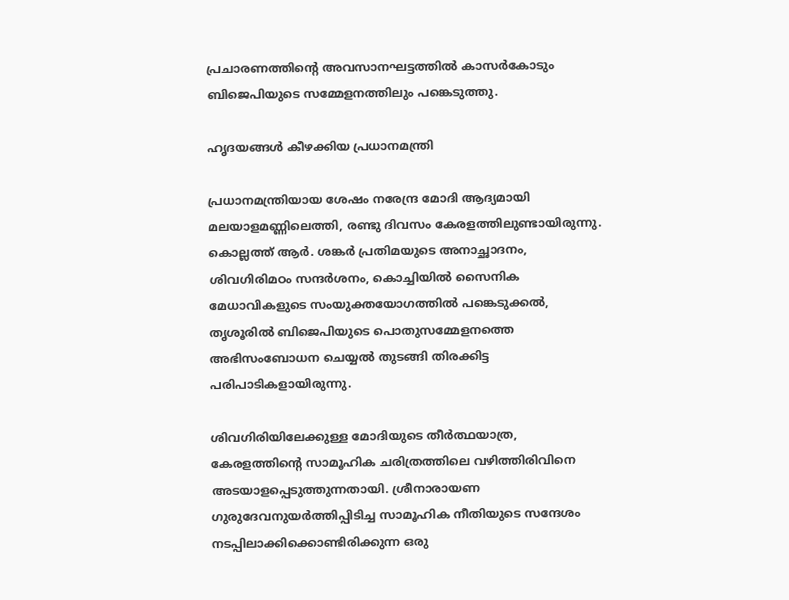പ്രചാരണത്തിന്റെ അവസാനഘട്ടത്തില്‍ കാസര്‍കോടും ബിജെപിയുടെ സമ്മേളനത്തിലും പങ്കെടുത്തു.

ഹൃദയങ്ങള്‍ കീഴക്കിയ പ്രധാനമന്ത്രി

പ്രധാനമന്ത്രിയായ ശേഷം നരേന്ദ്ര മോദി ആദ്യമായി മലയാളമണ്ണിലെത്തി, രണ്ടു ദിവസം കേരളത്തിലുണ്ടായിരുന്നു. കൊല്ലത്ത് ആര്‍. ശങ്കര്‍ പ്രതിമയുടെ അനാച്ഛാദനം, ശിവഗിരിമഠം സന്ദര്‍ശനം, കൊച്ചിയില്‍ സൈനിക മേധാവികളുടെ സംയുക്തയോഗത്തില്‍ പങ്കെടുക്കല്‍, തൃശൂരില്‍ ബിജെപിയുടെ പൊതുസമ്മേളനത്തെ അഭിസംബോധന ചെയ്യല്‍ തുടങ്ങി തിരക്കിട്ട പരിപാടികളായിരുന്നു.

ശിവഗിരിയിലേക്കുള്ള മോദിയുടെ തീര്‍ത്ഥയാത്ര, കേരളത്തിന്റെ സാമൂഹിക ചരിത്രത്തിലെ വഴിത്തിരിവിനെ അടയാളപ്പെടുത്തുന്നതായി. ശ്രീനാരായണ ഗുരുദേവനുയര്‍ത്തിപ്പിടിച്ച സാമൂഹിക നീതിയുടെ സന്ദേശം നടപ്പിലാക്കിക്കൊണ്ടിരിക്കുന്ന ഒരു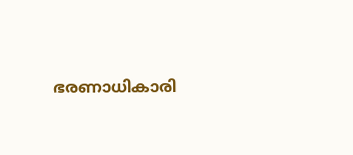ഭരണാധികാരി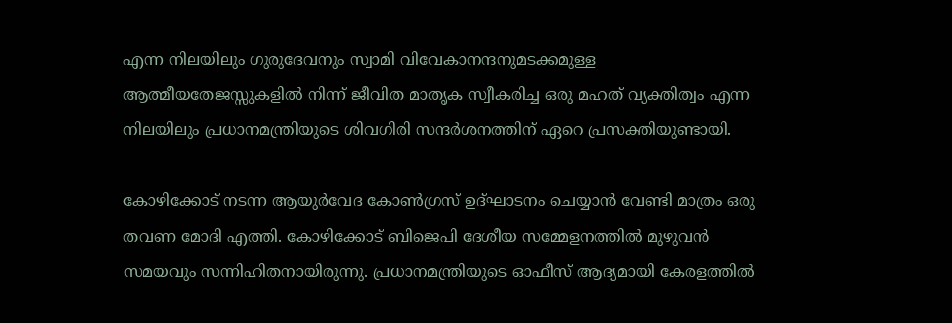എന്ന നിലയിലും ഗുരുദേവനും സ്വാമി വിവേകാനന്ദനുമടക്കമുള്ള ആത്മീയതേജസ്സുകളില്‍ നിന്ന് ജീവിത മാതൃക സ്വീകരിച്ച ഒരു മഹത് വ്യക്തിത്വം എന്ന നിലയിലും പ്രധാനമന്ത്രിയുടെ ശിവഗിരി സന്ദര്‍ശനത്തിന് ഏറെ പ്രസക്തിയുണ്ടായി.

കോഴിക്കോട് നടന്ന ആയുര്‍വേദ കോണ്‍ഗ്രസ് ഉദ്ഘാടനം ചെയ്യാന്‍ വേണ്ടി മാത്രം ഒരു തവണ മോദി എത്തി. കോഴിക്കോട് ബിജെപി ദേശീയ സമ്മേളനത്തില്‍ മുഴുവന്‍ സമയവും സന്നിഹിതനായിരുന്നു. പ്രധാനമന്ത്രിയുടെ ഓഫീസ് ആദ്യമായി കേരളത്തില്‍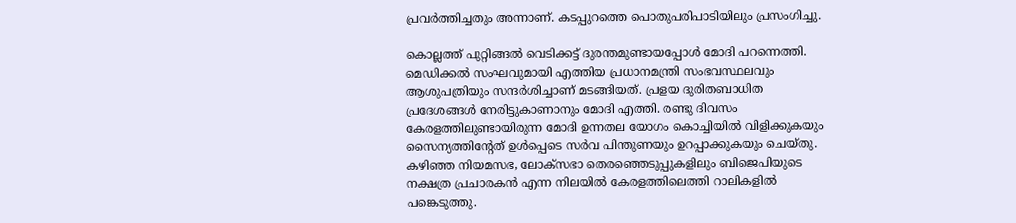പ്രവര്‍ത്തിച്ചതും അന്നാണ്. കടപ്പുറത്തെ പൊതുപരിപാടിയിലും പ്രസംഗിച്ചു.

കൊല്ലത്ത് പുറ്റിങ്ങല്‍ വെടിക്കട്ട് ദുരന്തമുണ്ടായപ്പോള്‍ മോദി പറന്നെത്തി. മെഡിക്കല്‍ സംഘവുമായി എത്തിയ പ്രധാനമന്ത്രി സംഭവസ്ഥലവും ആശുപത്രിയും സന്ദര്‍ശിച്ചാണ് മടങ്ങിയത്. പ്രളയ ദുരിതബാധിത പ്രദേശങ്ങള്‍ നേരിട്ടുകാണാനും മോദി എത്തി. രണ്ടു ദിവസം കേരളത്തിലുണ്ടായിരുന്ന മോദി ഉന്നതല യോഗം കൊച്ചിയില്‍ വിളിക്കുകയും സൈന്യത്തിന്റേത് ഉള്‍പ്പെടെ സര്‍വ പിന്തുണയും ഉറപ്പാക്കുകയും ചെയ്തു. കഴിഞ്ഞ നിയമസഭ, ലോക്‌സഭാ തെരഞ്ഞെടുപ്പുകളിലും ബിജെപിയുടെ നക്ഷത്ര പ്രചാരകന്‍ എന്ന നിലയില്‍ കേരളത്തിലെത്തി റാലികളില്‍ പങ്കെടുത്തു.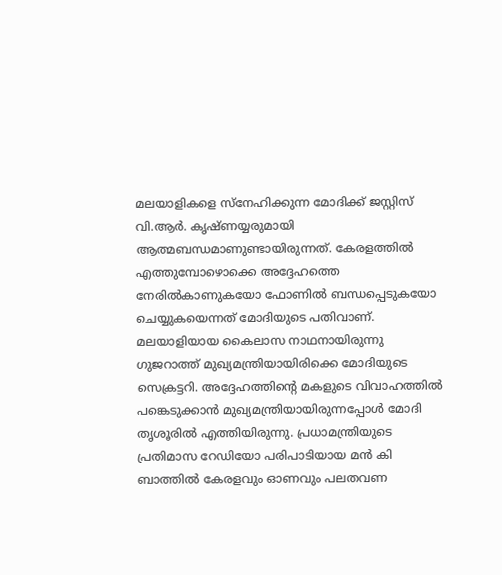മലയാളികളെ സ്‌നേഹിക്കുന്ന മോദിക്ക് ജസ്റ്റിസ് വി.ആര്‍. കൃഷ്ണയ്യരുമായി ആത്മബന്ധമാണുണ്ടായിരുന്നത്. കേരളത്തില്‍ എത്തുമ്പോഴൊക്കെ അദ്ദേഹത്തെ നേരില്‍കാണുകയോ ഫോണില്‍ ബന്ധപ്പെടുകയോ ചെയ്യുകയെന്നത് മോദിയുടെ പതിവാണ്. മലയാളിയായ കൈലാസ നാഥനായിരുന്നു ഗുജറാത്ത് മുഖ്യമന്ത്രിയായിരിക്കെ മോദിയുടെ സെക്രട്ടറി. അദ്ദേഹത്തിന്റെ മകളുടെ വിവാഹത്തില്‍ പങ്കെടുക്കാന്‍ മുഖ്യമന്ത്രിയായിരുന്നപ്പോള്‍ മോദി തൃശൂരില്‍ എത്തിയിരുന്നു. പ്രധാമന്ത്രിയുടെ പ്രതിമാസ റേഡിയോ പരിപാടിയായ മന്‍ കി ബാത്തില്‍ കേരളവും ഓണവും പലതവണ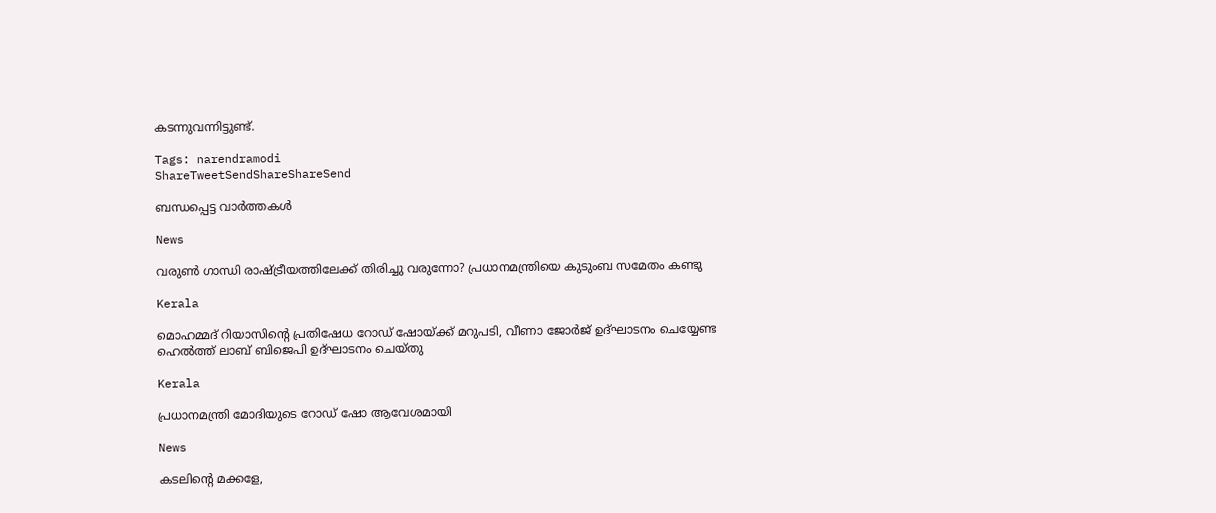കടന്നുവന്നിട്ടുണ്ട്.

Tags: narendramodi
ShareTweetSendShareShareSend

ബന്ധപ്പെട്ട വാര്‍ത്തകള്‍

News

വരുൺ ഗാന്ധി രാഷ്‌ട്രീയത്തിലേക്ക് തിരിച്ചു വരുന്നോ? പ്രധാനമന്ത്രിയെ കുടുംബ സമേതം കണ്ടു

Kerala

മൊഹമ്മദ് റിയാസിന്റെ പ്രതിഷേധ റോഡ് ഷോയ്‌ക്ക് മറുപടി, വീണാ ജോര്‍ജ് ഉദ്ഘാടനം ചെയ്യേണ്ട ഹെല്‍ത്ത് ലാബ് ബിജെപി ഉദ്ഘാടനം ചെയ്തു

Kerala

പ്രധാനമന്ത്രി മോദിയുടെ റോഡ് ഷോ ആവേശമായി

News

കടലിന്റെ മക്കളേ,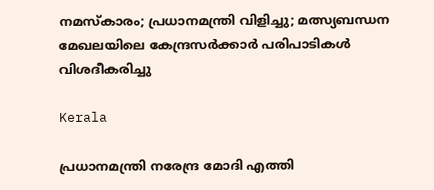നമസ്‌കാരം; പ്രധാനമന്ത്രി വിളിച്ചു; മത്സ്യബന്ധന മേഖലയിലെ കേന്ദ്രസർക്കാർ പരിപാടികൾ വിശദീകരിച്ചു

Kerala

പ്രധാനമന്ത്രി നരേന്ദ്ര മോദി എത്തി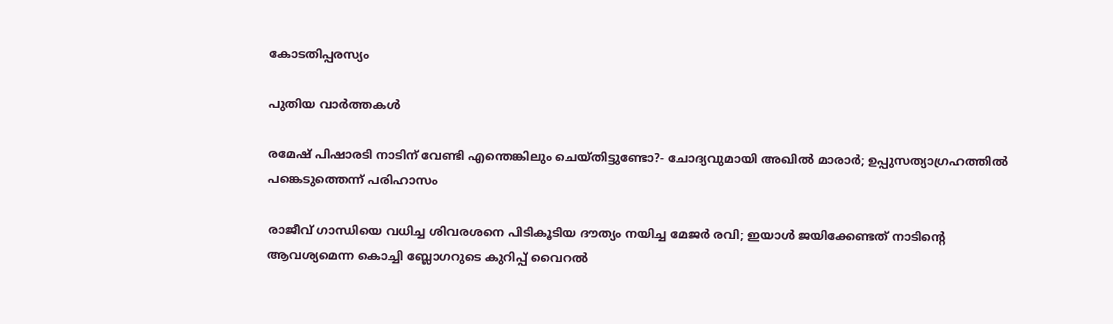കോടതിപ്പരസ്യം

പുതിയ വാര്‍ത്തകള്‍

രമേഷ് പിഷാരടി നാടിന് വേണ്ടി എന്തെങ്കിലും ചെയ്തിട്ടുണ്ടോ?- ചോദ്യവുമായി അഖില്‍ മാരാര്‍; ഉപ്പുസത്യാഗ്രഹത്തില്‍ പങ്കെടുത്തെന്ന് പരിഹാസം

രാജീവ് ഗാന്ധിയെ വധിച്ച ശിവരശനെ പിടികൂടിയ ദൗത്യം നയിച്ച മേജർ രവി; ഇയാള്‍ ജയിക്കേണ്ടത് നാടിന്റെ ആവശ്യമെന്ന കൊച്ചി ബ്ലോഗറുടെ കുറിപ്പ് വൈറല്‍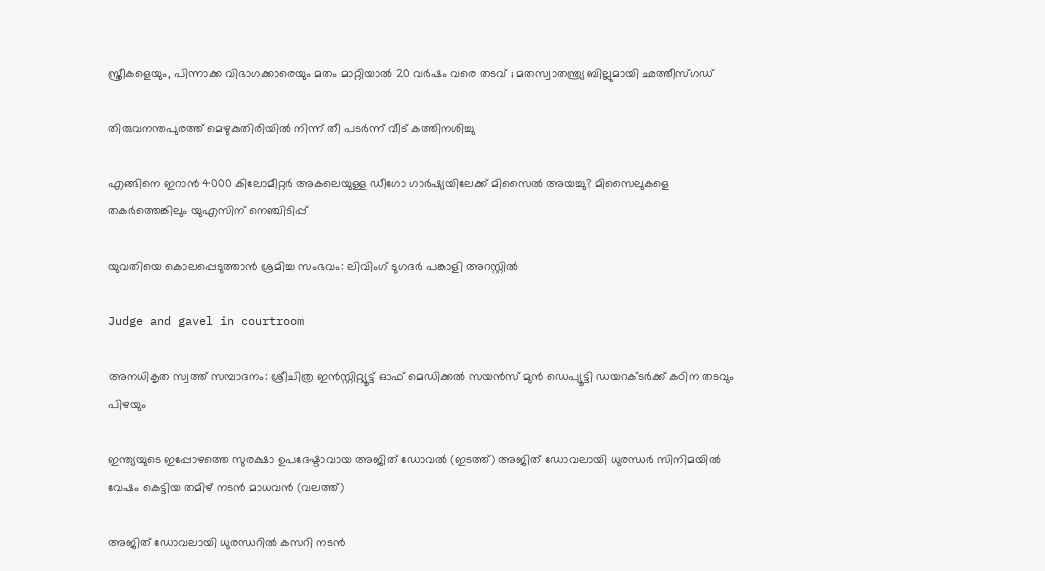സ്ത്രീകളെയും, പിന്നാക്ക വിഭാഗക്കാരെയും മതം മാറ്റിയാൽ 20 വർഷം വരെ തടവ് ; മതസ്വാതന്ത്ര്യ ബില്ലുമായി ഛത്തീസ്ഗഡ്

തിരുവനന്തപുരത്ത് മെഴുകുതിരിയില്‍ നിന്ന് തീ പടര്‍ന്ന് വീട് കത്തിനശിച്ചു

എങ്ങിനെ ഇറാന്‍ 4000 കിലോമീറ്റർ അകലെയുള്ള ഡീഗോ ഗാർഷ്യയിലേക്ക് മിസൈല്‍ അയച്ചു? മിസൈലുകളെ തകര്‍ത്തെങ്കിലും യുഎസിന് നെഞ്ചിടിപ്പ്

യുവതിയെ കൊലപ്പെടുത്താന്‍ ശ്രമിച്ച സംഭവം: ലിവിംഗ് ടുഗദര്‍ പങ്കാളി അറസ്റ്റില്‍

Judge and gavel in courtroom

അനധികൃത സ്വത്ത് സമ്പാദനം: ശ്രീചിത്ര ഇന്‍സ്റ്റിറ്റ്യൂട്ട് ഓഫ് മെഡിക്കല്‍ സയന്‍സ് മുന്‍ ഡെപ്യൂട്ടി ഡയറക്ടര്‍ക്ക് കഠിന തടവും പിഴയും

ഇന്ത്യയുടെ ഇപ്പോഴത്തെ സുരക്ഷാ ഉപദേഷ്ടാവായ അജിത് ഡോവല്‍ (ഇടത്ത്) അജിത് ഡോവലായി ധുരന്ധര്‍ സിനിമയില്‍ വേഷം കെട്ടിയ തമിഴ് നടന്‍ മാധവന്‍ (വലത്ത്)

അജിത് ഡോവലായി ധുരന്ധറില്‍ കസറി നടന്‍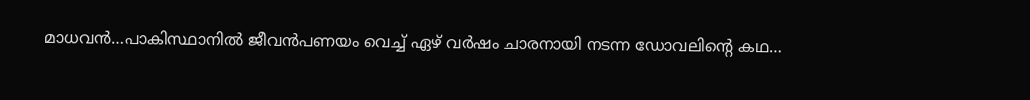മാധവന്‍…പാകിസ്ഥാനില്‍ ജീവന്‍പണയം വെച്ച് ഏഴ് വര്‍ഷം ചാരനായി നടന്ന ഡോവലിന്റെ കഥ…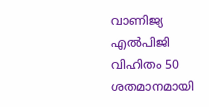വാണിജ്യ എല്‍പിജി വിഹിതം 50 ശതമാനമായി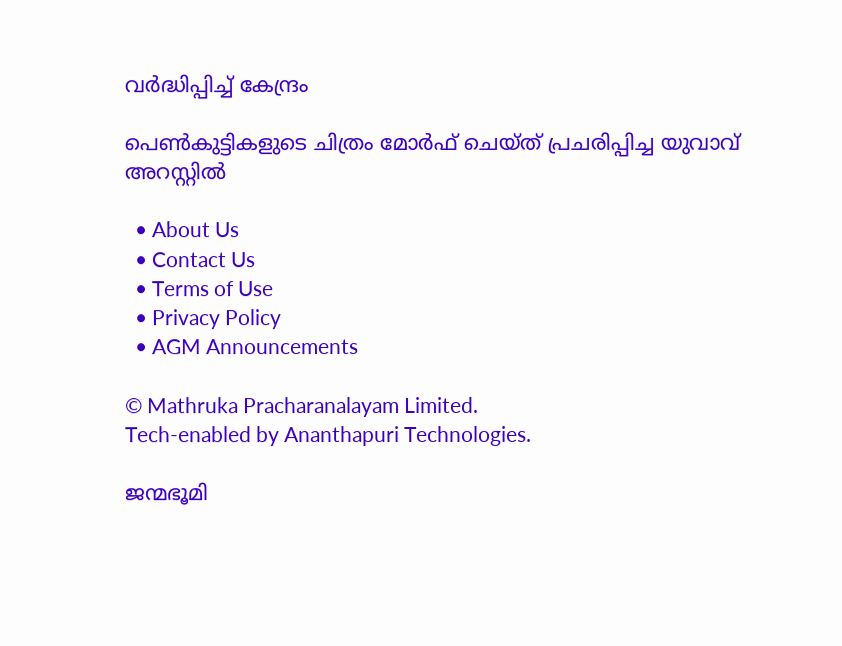വര്‍ദ്ധിപ്പിച്ച് കേന്ദ്രം

പെണ്‍കുട്ടികളുടെ ചിത്രം മോര്‍ഫ് ചെയ്ത് പ്രചരിപ്പിച്ച യുവാവ് അറസ്റ്റില്‍

  • About Us
  • Contact Us
  • Terms of Use
  • Privacy Policy
  • AGM Announcements

© Mathruka Pracharanalayam Limited.
Tech-enabled by Ananthapuri Technologies.

ജന്മഭൂമി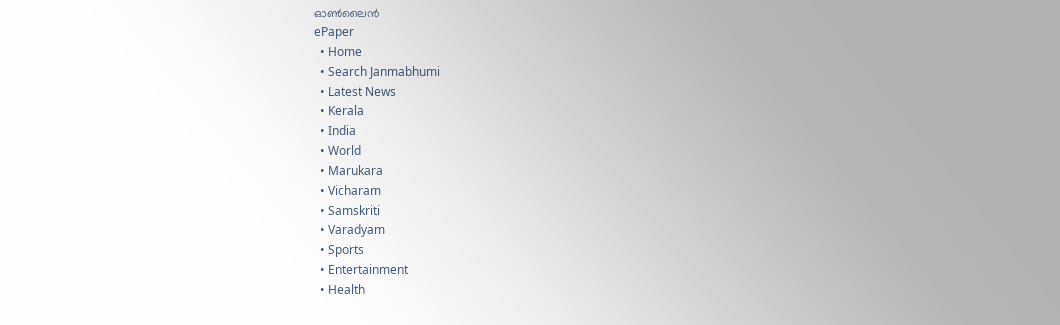ഓണ്‍ലൈന്‍
ePaper
  • Home
  • Search Janmabhumi
  • Latest News
  • Kerala
  • India
  • World
  • Marukara
  • Vicharam
  • Samskriti
  • Varadyam
  • Sports
  • Entertainment
  • Health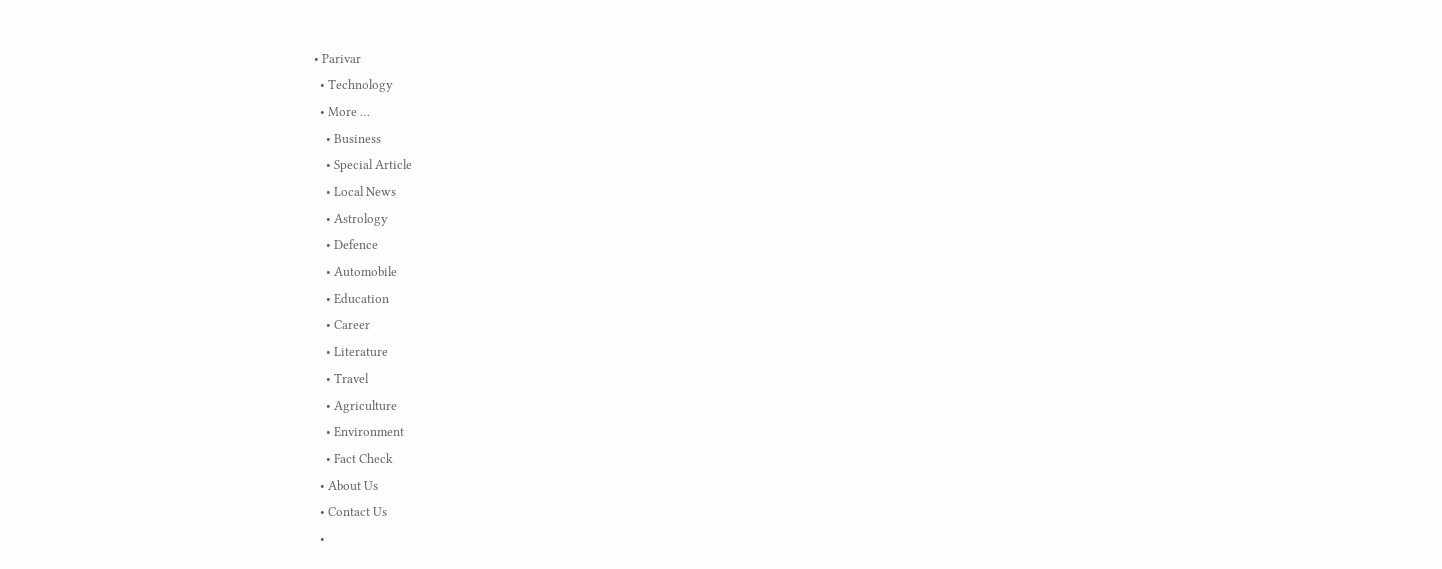• Parivar
  • Technology
  • More …
    • Business
    • Special Article
    • Local News
    • Astrology
    • Defence
    • Automobile
    • Education
    • Career
    • Literature
    • Travel
    • Agriculture
    • Environment
    • Fact Check
  • About Us
  • Contact Us
  •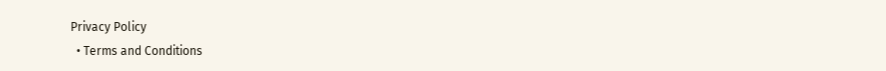Privacy Policy
  • Terms and Conditions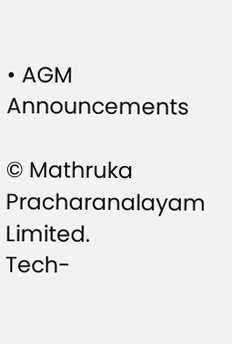• AGM Announcements

© Mathruka Pracharanalayam Limited.
Tech-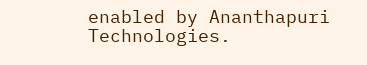enabled by Ananthapuri Technologies.